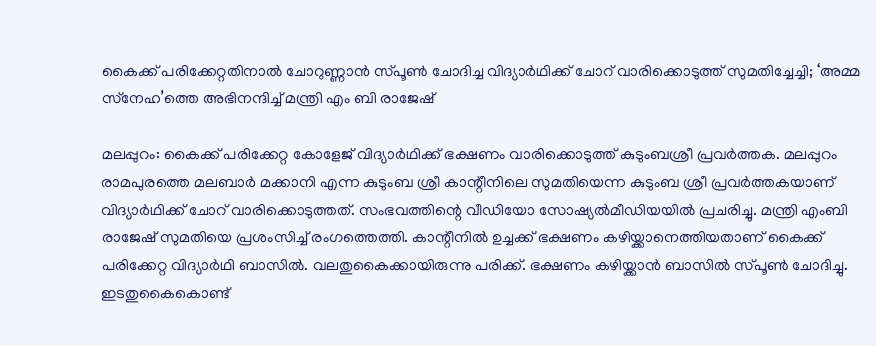കൈക്ക് പരിക്കേറ്റതിനാല്‍ ചോറുണ്ണാന്‍ സ്പൂണ്‍ ചോദിച്ച വിദ്യാര്‍ഥിക്ക് ചോറ് വാരിക്കൊടുത്ത് സുമതിച്ചേച്ചി; ‘അമ്മ സ്‌നേഹ’ത്തെ അഭിനന്ദിച്ച് മന്ത്രി എം ബി രാജേഷ്

മലപ്പുറം: കൈക്ക് പരിക്കേറ്റ കോളേജ് വിദ്യാര്‍ഥിക്ക് ഭക്ഷണം വാരിക്കൊടുത്ത് കുടുംബശ്രീ പ്രവര്‍ത്തക. മലപ്പുറം രാമപുരത്തെ മലബാര്‍ മക്കാനി എന്ന കുടുംബ ശ്രീ കാന്റീനിലെ സുമതിയെന്ന കുടുംബ ശ്രീ പ്രവര്‍ത്തകയാണ് വിദ്യാര്‍ഥിക്ക് ചോറ് വാരിക്കൊടുത്തത്. സംഭവത്തിന്റെ വീഡിയോ സോഷ്യല്‍മീഡിയയില്‍ പ്രചരിച്ചു. മന്ത്രി എംബി രാജേഷ് സുമതിയെ പ്രശംസിച്ച് രംഗത്തെത്തി. കാന്റീനില്‍ ഉച്ചക്ക് ഭക്ഷണം കഴിയ്ക്കാനെത്തിയതാണ് കൈക്ക് പരിക്കേറ്റ വിദ്യാര്‍ഥി ബാസില്‍. വലതുകൈക്കായിരുന്നു പരിക്ക്. ഭക്ഷണം കഴിയ്ക്കാന്‍ ബാസില്‍ സ്പൂണ്‍ ചോദിച്ചു. ഇടതുകൈകൊണ്ട്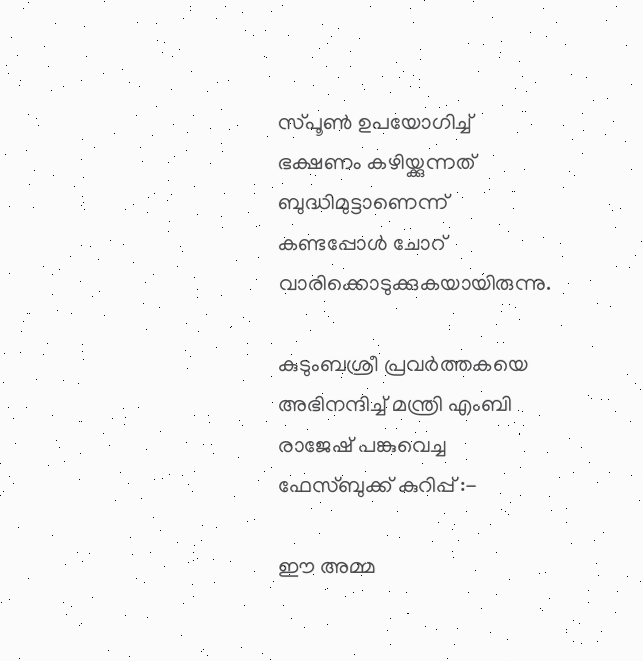സ്പൂണ്‍ ഉപയോഗിച്ച് ഭക്ഷണം കഴിയ്ക്കുന്നത് ബുദ്ധിമുട്ടാണെന്ന് കണ്ടപ്പോള്‍ ചോറ് വാരിക്കൊടുക്കുകയായിരുന്നു.

കുടുംബശ്രീ പ്രവര്‍ത്തകയെ അഭിനന്ദിച്ച് മന്ത്രി എംബി രാജേഷ് പങ്കുവെച്ച ഫേസ്ബുക്ക് കുറിപ്പ് :-

ഈ അമ്മ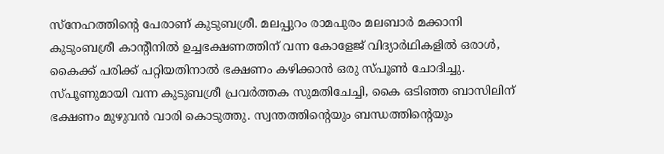സ്‌നേഹത്തിന്റെ പേരാണ് കുടുബശ്രീ. മലപ്പുറം രാമപുരം മലബാര്‍ മക്കാനി കുടുംബശ്രീ കാന്റീനില്‍ ഉച്ചഭക്ഷണത്തിന് വന്ന കോളേജ് വിദ്യാര്‍ഥികളില്‍ ഒരാള്‍, കൈക്ക് പരിക്ക് പറ്റിയതിനാല്‍ ഭക്ഷണം കഴിക്കാന്‍ ഒരു സ്പൂണ്‍ ചോദിച്ചു. സ്പൂണുമായി വന്ന കുടുബശ്രീ പ്രവര്‍ത്തക സുമതിചേച്ചി, കൈ ഒടിഞ്ഞ ബാസിലിന് ഭക്ഷണം മുഴുവന്‍ വാരി കൊടുത്തു. സ്വന്തത്തിന്റെയും ബന്ധത്തിന്റെയും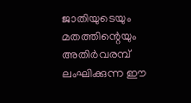ജാതിയുടെയും മതത്തിന്റെയും അതിര്‍വരമ്പ് ലംഘിക്കുന്ന ഈ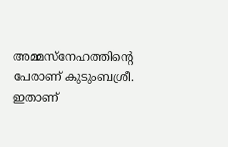അമ്മസ്‌നേഹത്തിന്റെ പേരാണ് കുടുംബശ്രീ. ഇതാണ്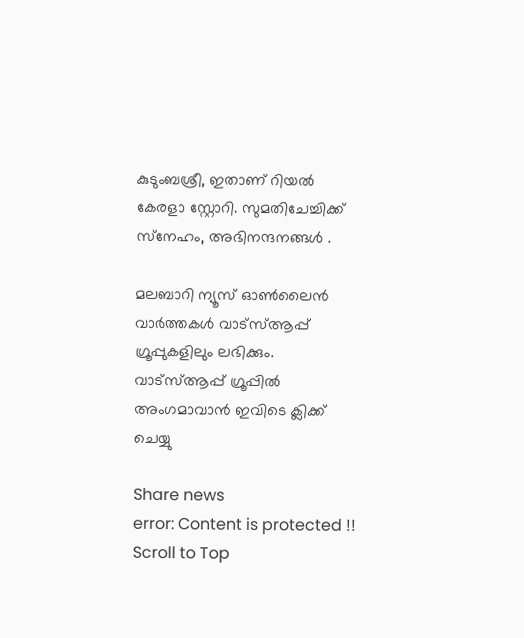കുടുംബശ്രീ, ഇതാണ് റിയല്‍ കേരളാ സ്റ്റോറി. സുമതിചേച്ചിക്ക് സ്‌നേഹം, അഭിനന്ദനങ്ങള്‍ .

മലബാറി ന്യൂസ് ഓണ്‍ലൈന്‍ വാര്‍ത്തകള്‍ വാട്‌സ്ആപ്പ് ഗ്രൂപ്പുകളിലും ലഭിക്കും. വാട്‌സ്ആപ്പ് ഗ്രൂപ്പില്‍ അംഗമാവാന്‍ ഇവിടെ ക്ലിക്ക് ചെയ്യു

Share news
error: Content is protected !!
Scroll to Top